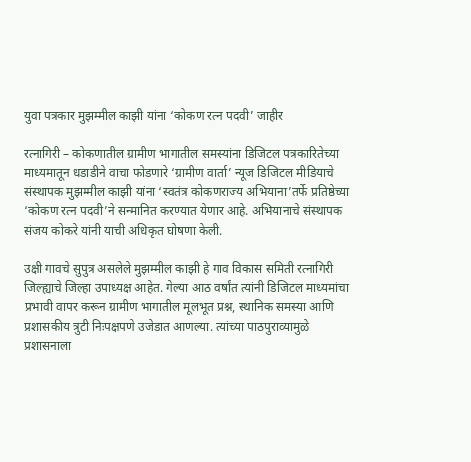युवा पत्रकार मुझम्मील काझी यांना ‘कोकण रत्न पदवी’ जाहीर

रत्नागिरी – कोकणातील ग्रामीण भागातील समस्यांना डिजिटल पत्रकारितेच्या माध्यमातून धडाडीने वाचा फोडणारे ‘ग्रामीण वार्ता’ न्यूज डिजिटल मीडियाचे संस्थापक मुझम्मील काझी यांना ‘स्वतंत्र कोकणराज्य अभियाना’तर्फे प्रतिष्ठेच्या ‘कोकण रत्न पदवी’ने सन्मानित करण्यात येणार आहे. अभियानाचे संस्थापक संजय कोकरे यांनी याची अधिकृत घोषणा केली.

उक्षी गावचे सुपुत्र असलेले मुझम्मील काझी हे गाव विकास समिती रत्नागिरी जिल्ह्याचे जिल्हा उपाध्यक्ष आहेत. गेल्या आठ वर्षांत त्यांनी डिजिटल माध्यमांचा प्रभावी वापर करून ग्रामीण भागातील मूलभूत प्रश्न, स्थानिक समस्या आणि प्रशासकीय त्रुटी निःपक्षपणे उजेडात आणल्या. त्यांच्या पाठपुराव्यामुळे प्रशासनाला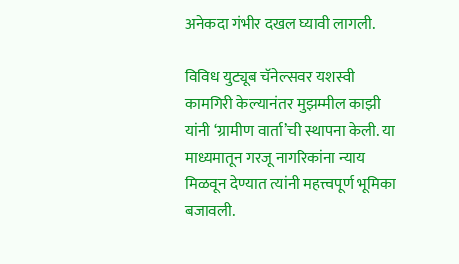अनेकदा गंभीर दखल घ्यावी लागली.

विविध युट्यूब चॅनेल्सवर यशस्वी कामगिरी केल्यानंतर मुझम्मील काझी यांनी ‘ग्रामीण वार्ता’ची स्थापना केली. या माध्यमातून गरजू नागरिकांना न्याय मिळवून देण्यात त्यांनी महत्त्वपूर्ण भूमिका बजावली.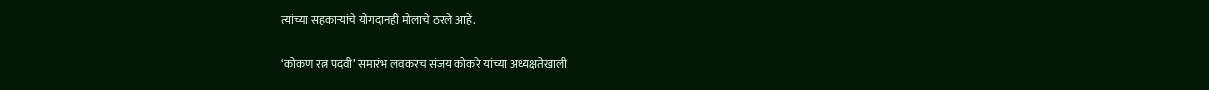त्यांच्या सहकाऱ्यांचे योगदानही मोलाचे ठरले आहे.

‘कोकण रत्न पदवी’ समारंभ लवकरच संजय कोकरे यांच्या अध्यक्षतेखाली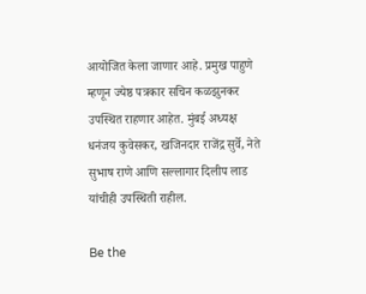आयोजित केला जाणार आहे. प्रमुख पाहुणे म्हणून ज्येष्ठ पत्रकार सचिन कळझुनकर उपस्थित राहणार आहेत. मुंबई अध्यक्ष धनंजय कुवेसकर, खजिनदार राजेंद्र सुर्वे, नेते सुभाष राणे आणि सल्लागार दिलीप लाड यांचीही उपस्थिती राहील.

Be the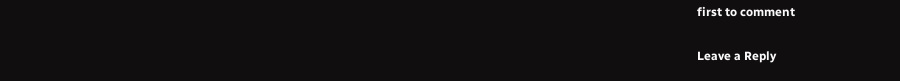first to comment

Leave a Reply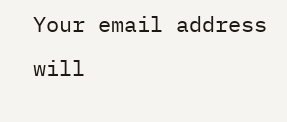Your email address will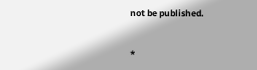not be published.


*